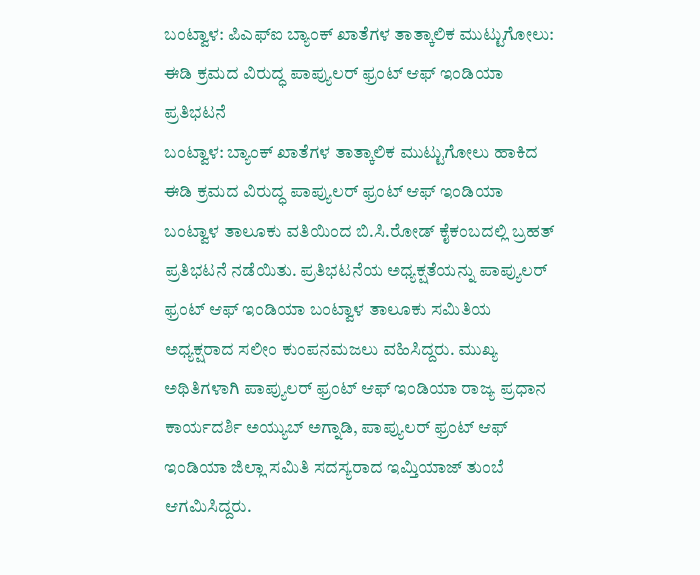ಬಂಟ್ವಾಳ: ಪಿಎಫ್ಐ ಬ್ಯಾಂಕ್ ಖಾತೆಗಳ ತಾತ್ಕಾಲಿಕ ಮುಟ್ಟುಗೋಲು: ಈಡಿ ಕ್ರಮದ ವಿರುದ್ಧ ಪಾಪ್ಯುಲರ್ ಫ್ರಂಟ್ ಆಫ್ ಇಂಡಿಯಾ ಪ್ರತಿಭಟನೆ
ಬಂಟ್ವಾಳ: ಬ್ಯಾಂಕ್ ಖಾತೆಗಳ ತಾತ್ಕಾಲಿಕ ಮುಟ್ಟುಗೋಲು ಹಾಕಿದ ಈಡಿ ಕ್ರಮದ ವಿರುದ್ಧ ಪಾಪ್ಯುಲರ್ ಫ್ರಂಟ್ ಆಫ್ ಇಂಡಿಯಾ ಬಂಟ್ವಾಳ ತಾಲೂಕು ವತಿಯಿಂದ ಬಿ.ಸಿ.ರೋಡ್ ಕೈಕಂಬದಲ್ಲಿ ಬ್ರಹತ್ ಪ್ರತಿಭಟನೆ ನಡೆಯಿತು. ಪ್ರತಿಭಟನೆಯ ಅಧ್ಯಕ್ಷತೆಯನ್ನು ಪಾಪ್ಯುಲರ್ ಫ್ರಂಟ್ ಆಫ್ ಇಂಡಿಯಾ ಬಂಟ್ವಾಳ ತಾಲೂಕು ಸಮಿತಿಯ ಅಧ್ಯಕ್ಷರಾದ ಸಲೀಂ ಕುಂಪನಮಜಲು ವಹಿಸಿದ್ದರು. ಮುಖ್ಯ ಅಥಿತಿಗಳಾಗಿ ಪಾಪ್ಯುಲರ್ ಫ್ರಂಟ್ ಆಫ್ ಇಂಡಿಯಾ ರಾಜ್ಯ ಪ್ರಧಾನ ಕಾರ್ಯದರ್ಶಿ ಅಯ್ಯುಬ್ ಅಗ್ನಾಡಿ, ಪಾಪ್ಯುಲರ್ ಫ್ರಂಟ್ ಆಫ್ ಇಂಡಿಯಾ ಜಿಲ್ಲಾ ಸಮಿತಿ ಸದಸ್ಯರಾದ ಇಮ್ತಿಯಾಜ್ ತುಂಬೆ ಆಗಮಿಸಿದ್ದರು.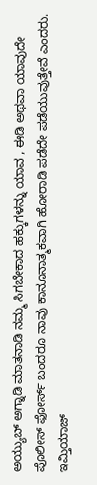ಅಯ್ಯುಬ್ ಅಗ್ನಾಡಿ ಮಾತನಾಡಿ ನಮ್ಮ ಸಿಗಬೇಕಾದ ಹಕ್ಕುಗಳನ್ನು ಯಾವ , ಈಡಿ ಅಥವಾ ಯಾವುದೇ ಪೊಲೀಸ್ ಫೋರ್ಸ್ ಬಂದರೂ ನಾವು ಕಾನೂನಾತ್ಮಕವಾಗಿ ಹೋರಾಡಿ ಪಡೆದೇ ಪಡೆಯುವುತ್ತೇವೆ ಎಂದರು.
ಇಮ್ತಿಯಾಜ್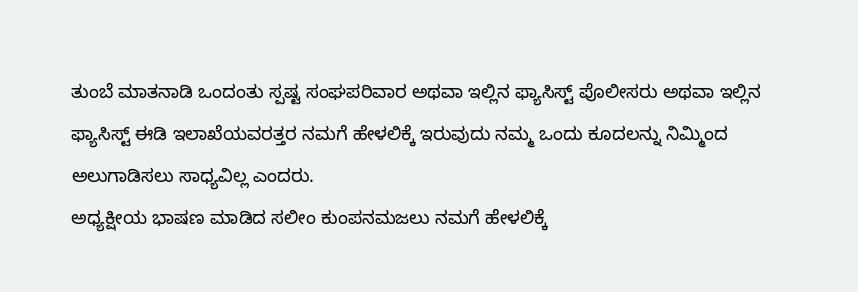ತುಂಬೆ ಮಾತನಾಡಿ ಒಂದಂತು ಸ್ಪಷ್ಟ ಸಂಘಪರಿವಾರ ಅಥವಾ ಇಲ್ಲಿನ ಫ್ಯಾಸಿಸ್ಟ್ ಪೊಲೀಸರು ಅಥವಾ ಇಲ್ಲಿನ ಫ್ಯಾಸಿಸ್ಟ್ ಈಡಿ ಇಲಾಖೆಯವರತ್ತರ ನಮಗೆ ಹೇಳಲಿಕ್ಕೆ ಇರುವುದು ನಮ್ಮ ಒಂದು ಕೂದಲನ್ನು ನಿಮ್ಮಿಂದ ಅಲುಗಾಡಿಸಲು ಸಾಧ್ಯವಿಲ್ಲ ಎಂದರು.
ಅಧ್ಯಕ್ಷೀಯ ಭಾಷಣ ಮಾಡಿದ ಸಲೀಂ ಕುಂಪನಮಜಲು ನಮಗೆ ಹೇಳಲಿಕ್ಕೆ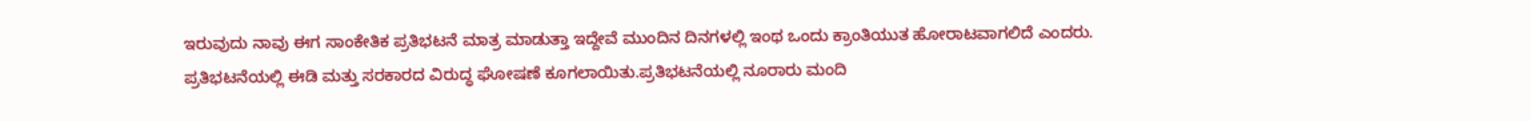ಇರುವುದು ನಾವು ಈಗ ಸಾಂಕೇತಿಕ ಪ್ರತಿಭಟನೆ ಮಾತ್ರ ಮಾಡುತ್ತಾ ಇದ್ದೇವೆ ಮುಂದಿನ ದಿನಗಳಲ್ಲಿ ಇಂಥ ಒಂದು ಕ್ರಾಂತಿಯುತ ಹೋರಾಟವಾಗಲಿದೆ ಎಂದರು.
ಪ್ರತಿಭಟನೆಯಲ್ಲಿ ಈಡಿ ಮತ್ತು ಸರಕಾರದ ವಿರುದ್ಧ ಘೋಷಣೆ ಕೂಗಲಾಯಿತು.ಪ್ರತಿಭಟನೆಯಲ್ಲಿ ನೂರಾರು ಮಂದಿ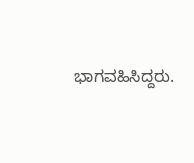ಭಾಗವಹಿಸಿದ್ದರು.